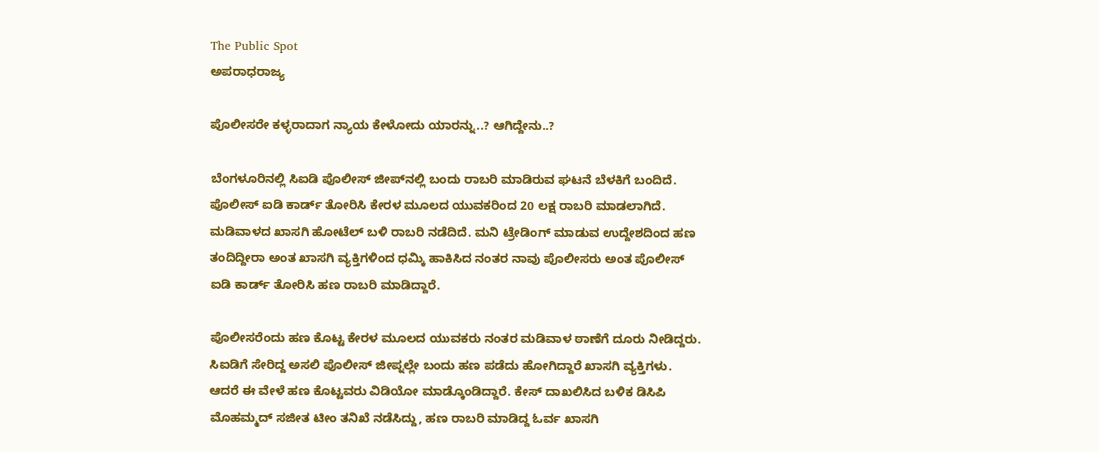The Public Spot
ಅಪರಾಧರಾಜ್ಯ

ಪೊಲೀಸರೇ ಕಳ್ಳರಾದಾಗ ನ್ಯಾಯ ಕೇಳೋದು ಯಾರನ್ನು..? ಆಗಿದ್ದೇನು..?

ಬೆಂಗಳೂರಿನಲ್ಲಿ ಸಿಐಡಿ ಪೊಲೀಸ್ ಜೀಪ್‌ನಲ್ಲಿ ಬಂದು ರಾಬರಿ ಮಾಡಿರುವ ಘಟನೆ ಬೆಳಕಿಗೆ ಬಂದಿದೆ. ಪೊಲೀಸ್ ಐಡಿ ಕಾರ್ಡ್ ತೋರಿಸಿ ಕೇರಳ ಮೂಲದ ಯುವಕರಿಂದ 20 ಲಕ್ಷ ರಾಬರಿ ಮಾಡಲಾಗಿದೆ. ಮಡಿವಾಳದ ಖಾಸಗಿ ಹೋಟೆಲ್ ಬಳಿ ರಾಬರಿ ನಡೆದಿದೆ. ಮನಿ ಟ್ರೇಡಿಂಗ್ ಮಾಡುವ ಉದ್ದೇಶದಿಂದ ಹಣ ತಂದಿದ್ದೀರಾ ಅಂತ ಖಾಸಗಿ ವ್ಯಕ್ತಿಗಳಿಂದ ಧಮ್ಕಿ ಹಾಕಿಸಿದ ನಂತರ ನಾವು ಪೊಲೀಸರು ಅಂತ ಪೊಲೀಸ್ ಐಡಿ ಕಾರ್ಡ್ ತೋರಿಸಿ ಹಣ ರಾಬರಿ ಮಾಡಿದ್ದಾರೆ.

ಪೊಲೀಸರೆಂದು ಹಣ ಕೊಟ್ಟ ಕೇರಳ ಮೂಲದ ಯುವಕರು ನಂತರ ಮಡಿವಾಳ ಠಾಣೆಗೆ ದೂರು ನೀಡಿದ್ದರು. ಸಿಐಡಿಗೆ ಸೇರಿದ್ದ ಅಸಲಿ ಪೊಲೀಸ್ ಜೀಪ್ನಲ್ಲೇ ಬಂದು ಹಣ ಪಡೆದು ಹೋಗಿದ್ದಾರೆ ಖಾಸಗಿ ವ್ಯಕ್ತಿಗಳು. ಆದರೆ ಈ ವೇಳೆ ಹಣ ಕೊಟ್ಟವರು ವಿಡಿಯೋ ಮಾಡ್ಕೊಂಡಿದ್ದಾರೆ. ಕೇಸ್ ದಾಖಲಿಸಿದ ಬಳಿಕ ಡಿಸಿಪಿ ಮೊಹಮ್ಮದ್ ಸಜೀತ ಟೀಂ ತನಿಖೆ ನಡೆಸಿದ್ದು, ಹಣ ರಾಬರಿ ಮಾಡಿದ್ದ ಓರ್ವ ಖಾಸಗಿ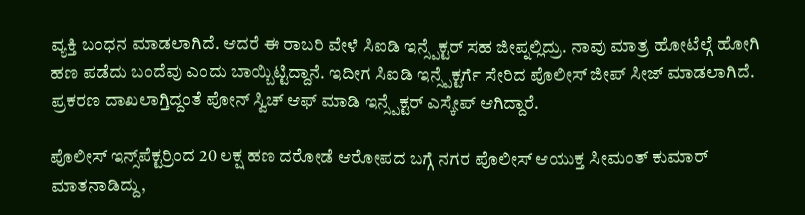ವ್ಯಕ್ತಿ ಬಂಧನ ಮಾಡಲಾಗಿದೆ. ಆದರೆ ಈ ರಾಬರಿ ವೇಳೆ ಸಿಐಡಿ ಇನ್ಸ್ಪೆಕ್ಟರ್ ಸಹ ಜೀಪ್ನಲ್ಲಿದ್ರು. ನಾವು ಮಾತ್ರ ಹೋಟೆಲ್ಗೆ ಹೋಗಿ ಹಣ ಪಡೆದು ಬಂದೆವು ಎಂದು ಬಾಯ್ಬಿಟ್ಟಿದ್ದಾನೆ. ಇದೀಗ ಸಿಐಡಿ ಇನ್ಸ್ಪೆಕ್ಟರ್ಗೆ ಸೇರಿದ ಪೊಲೀಸ್ ಜೀಪ್ ಸೀಜ್ ಮಾಡಲಾಗಿದೆ. ಪ್ರಕರಣ ದಾಖಲಾಗ್ತಿದ್ದಂತೆ ಪೋನ್ ಸ್ವಿಚ್ ಆಫ್ ಮಾಡಿ ಇನ್ಸ್ಪೆಕ್ಟರ್ ಎಸ್ಕೇಪ್ ಆಗಿದ್ದಾರೆ.

ಪೊಲೀಸ್ ಇನ್ಸ್‌ಪೆಕ್ಟರ್ರಿಂದ 20 ಲಕ್ಷ ಹಣ ದರೋಡೆ ಆರೋಪದ ಬಗ್ಗೆ ನಗರ ಪೊಲೀಸ್ ಆಯುಕ್ತ ಸೀಮಂತ್ ಕುಮಾರ್ ಮಾತನಾಡಿದ್ದು,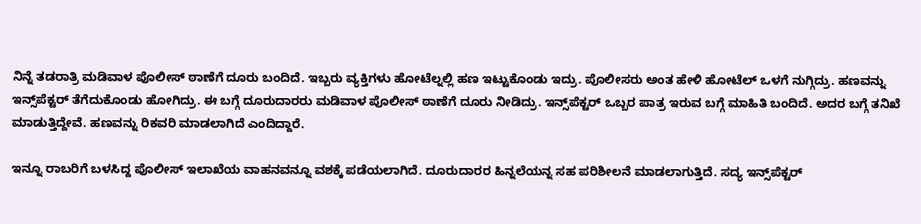ನಿನ್ನೆ ತಡರಾತ್ರಿ ಮಡಿವಾಳ ಪೊಲೀಸ್ ಠಾಣೆಗೆ ದೂರು ಬಂದಿದೆ. ಇಬ್ಬರು ವ್ಯಕ್ತಿಗಳು ಹೋಟೆಲ್ನಲ್ಲಿ ಹಣ ಇಟ್ಟುಕೊಂಡು ಇದ್ರು‌‌. ಪೊಲೀಸರು ಅಂತ ಹೇಳಿ ಹೋಟೆಲ್ ಒಳಗೆ ನುಗ್ಗಿದ್ರು. ಹಣವನ್ನು ಇನ್ಸ್‌ಪೆಕ್ಟರ್ ತೆಗೆದುಕೊಂಡು ಹೋಗಿದ್ರು. ಈ ಬಗ್ಗೆ ದೂರುದಾರರು ಮಡಿವಾಳ ಪೊಲೀಸ್ ಠಾಣೆಗೆ ದೂರು ನೀಡಿದ್ರು. ಇನ್ಸ್‌ಪೆಕ್ಟರ್ ಒಬ್ಬರ ಪಾತ್ರ ಇರುವ ಬಗ್ಗೆ ಮಾಹಿತಿ ಬಂದಿದೆ. ಅದರ ಬಗ್ಗೆ ತನಿಖೆ ಮಾಡುತ್ತಿದ್ದೇವೆ. ಹಣವನ್ನು ರಿಕವರಿ ಮಾಡಲಾಗಿದೆ ಎಂದಿದ್ದಾರೆ.

ಇನ್ನೂ ರಾಬರಿಗೆ ಬಳಸಿದ್ದ ಪೊಲೀಸ್ ಇಲಾಖೆಯ ವಾಹನವನ್ನೂ ವಶಕ್ಕೆ ಪಡೆಯಲಾಗಿದೆ. ದೂರುದಾರರ ಹಿನ್ನಲೆಯನ್ನ ಸಹ ಪರಿಶೀಲನೆ ಮಾಡಲಾಗುತ್ತಿದೆ. ಸದ್ಯ ಇನ್ಸ್‌ಪೆಕ್ಟರ್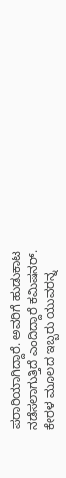ಪರಾರಿಯಾಗಿದ್ದಾರೆ. ಅವರಿಗೆ ಹುಡುಕಾಟ ನಡೆಸಲಾಗುತ್ತಿದೆ ಎಂದಿದ್ದಾರೆ ಕಮಿಷನರ್. ಕೇರಳ ಮೂಲದ ಇಬ್ಬರು ಯುವರನ್ನ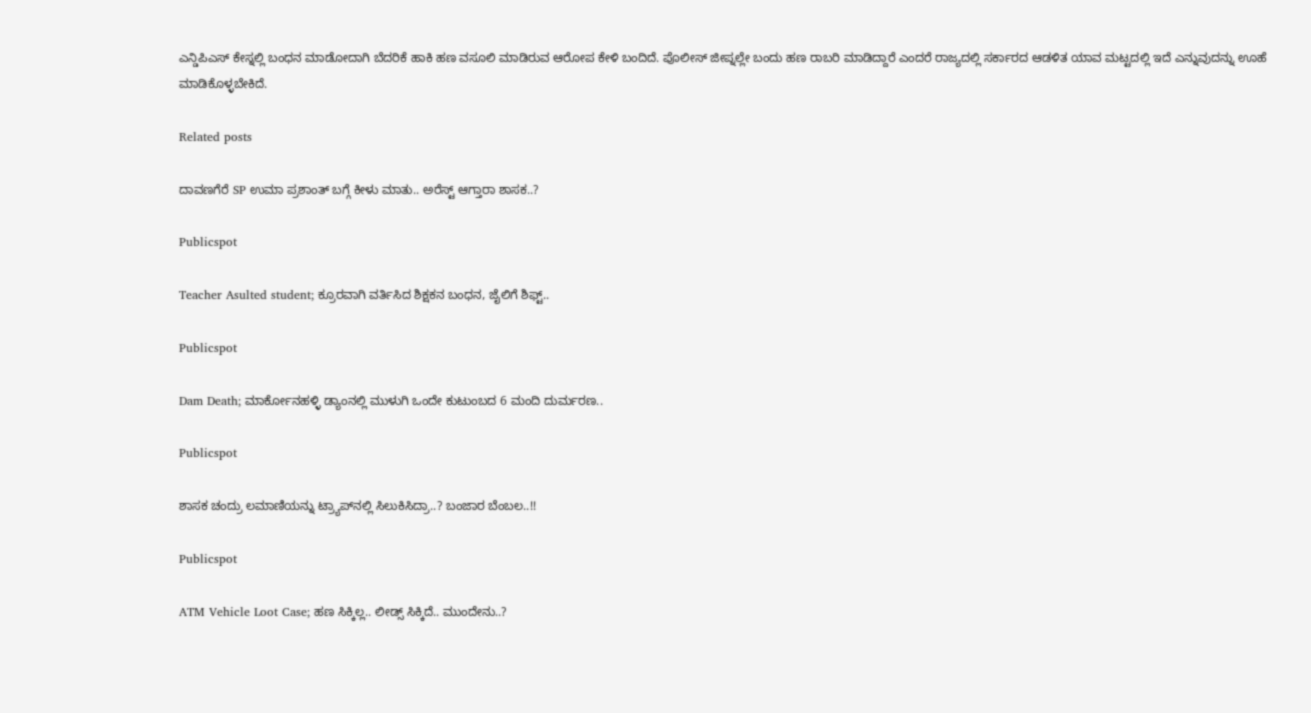ಎನ್ಡಿಪಿಎಸ್ ಕೇಸ್ನಲ್ಲಿ ಬಂಧನ ಮಾಡೋದಾಗಿ ಬೆದರಿಕೆ ಹಾಕಿ ಹಣ ವಸೂಲಿ ಮಾಡಿರುವ ಆರೋಪ ಕೇಳಿ ಬಂದಿದೆ. ಪೊಲೀಸ್ ಜೀಪ್ನಲ್ಲೇ ಬಂದು ಹಣ ರಾಬರಿ ಮಾಡಿದ್ದಾರೆ ಎಂದರೆ ರಾಜ್ಯದಲ್ಲಿ ಸರ್ಕಾರದ ಆಡಳಿತ ಯಾವ ಮಟ್ಟದಲ್ಲಿ ಇದೆ ಎನ್ನುವುದನ್ನು ಊಹೆ ಮಾಡಿಕೊಳ್ಳಬೇಕಿದೆ.

Related posts

ದಾವಣಗೆರೆ SP ಉಮಾ ಪ್ರಶಾಂತ್ ಬಗ್ಗೆ ಕೀಳು ಮಾತು.. ಅರೆಸ್ಟ್ ಆಗ್ತಾರಾ ಶಾಸಕ..?

Publicspot

Teacher Asulted student; ಕ್ರೂರವಾಗಿ ವರ್ತಿಸಿದ ಶಿಕ್ಷಕನ ಬಂಧನ, ಜೈಲಿಗೆ ಶಿಫ್ಟ್..

Publicspot

Dam Death; ಮಾರ್ಕೋನಹಳ್ಳಿ ಡ್ಯಾಂನಲ್ಲಿ ಮುಳುಗಿ ಒಂದೇ ಕುಟುಂಬದ 6 ಮಂದಿ ದುರ್ಮರಣ..

Publicspot

ಶಾಸಕ ಚಂದ್ರು ಲಮಾಣಿಯನ್ನು ಟ್ರ್ಯಾಪ್‌ನಲ್ಲಿ ಸಿಲುಕಿಸಿದ್ರಾ..? ಬಂಜಾರ ಬೆಂಬಲ..!!

Publicspot

ATM Vehicle Loot Case; ಹಣ ಸಿಕ್ಕಿಲ್ಲ.. ಲೀಡ್ಸ್ ಸಿಕ್ಕಿದೆ.. ಮುಂದೇನು..?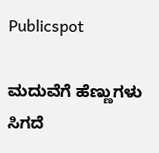Publicspot

ಮದುವೆಗೆ ಹೆಣ್ಣುಗಳು ಸಿಗದೆ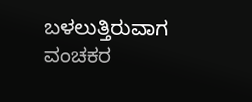ಬಳಲುತ್ತಿರುವಾಗ ವಂಚಕರ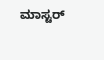ಮಾಸ್ಟರ್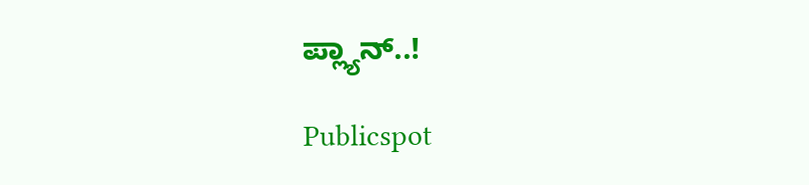ಪ್ಲ್ಯಾನ್..!

Publicspot